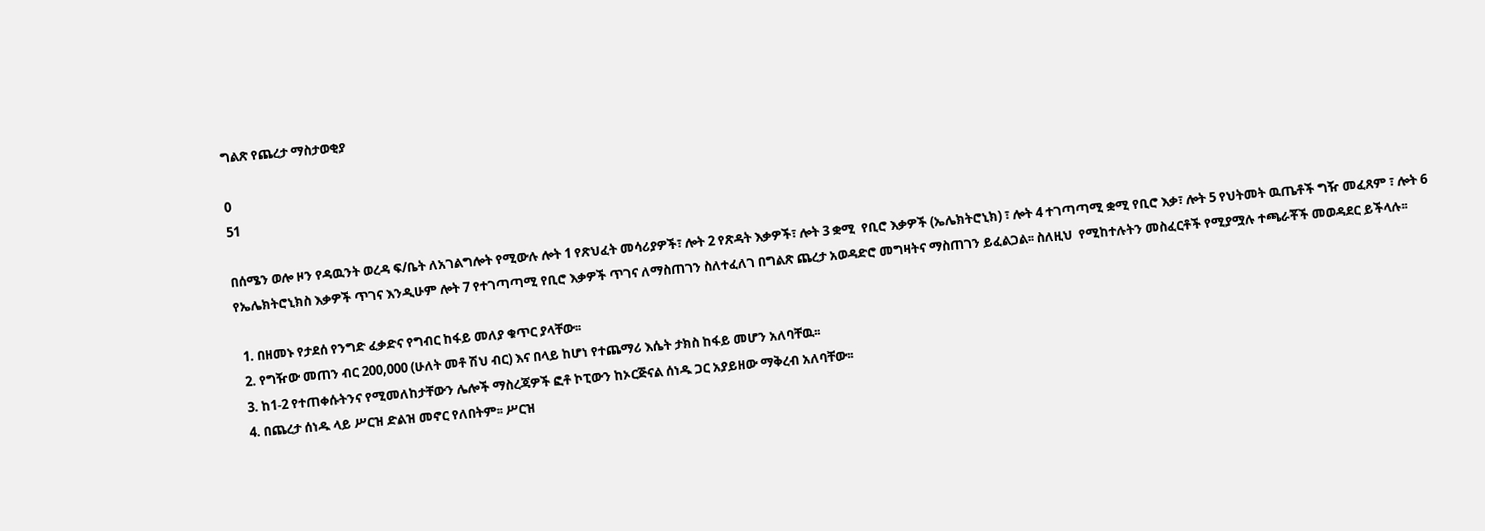ግልጽ የጨረታ ማስታወቂያ

0
51

በሰሜን ወሎ ዞን የዳዉንት ወረዳ ፍ/ቤት ለአገልግሎት የሚውሉ ሎት 1 የጽህፈት መሳሪያዎች፣ ሎት 2 የጽዳት እቃዎች፣ ሎት 3 ቋሚ  የቢሮ እቃዎች (ኤሌክትሮኒክ) ፣ ሎት 4 ተገጣጣሚ ቋሚ የቢሮ እቃ፣ ሎት 5 የህትመት ዉጤቶች ግዥ መፈጸም ፣ ሎት 6 የኤሌክትሮኒክስ እቃዎች ጥገና እንዲሁም ሎት 7 የተገጣጣሚ የቢሮ እቃዎች ጥገና ለማስጠገን ስለተፈለገ በግልጽ ጨረታ አወዳድሮ መግዛትና ማስጠገን ይፈልጋል፡፡ ስለዚህ  የሚከተሉትን መስፈርቶች የሚያሟሉ ተጫራቾች መወዳደር ይችላሉ፡፡

  1. በዘመኑ የታደሰ የንግድ ፈቃድና የግብር ከፋይ መለያ ቁጥር ያላቸው፡፡
  2. የግዥው መጠን ብር 200,000 (ሁለት መቶ ሽህ ብር) እና በላይ ከሆነ የተጨማሪ እሴት ታክስ ከፋይ መሆን አለባቸዉ፡፡
  3. ከ1-2 የተጠቀሱትንና የሚመለከታቸውን ሌሎች ማስረጃዎች ፎቶ ኮፒውን ከኦርጅናል ሰነዱ ጋር አያይዘው ማቅረብ አለባቸው፡፡
  4. በጨረታ ሰነዱ ላይ ሥርዝ ድልዝ መኖር የለበትም፡፡ ሥርዝ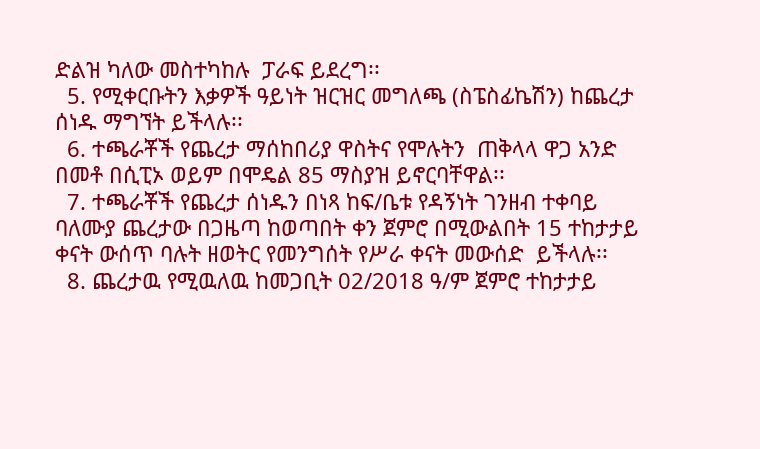ድልዝ ካለው መስተካከሉ  ፓራፍ ይደረግ፡፡
  5. የሚቀርቡትን እቃዎች ዓይነት ዝርዝር መግለጫ (ስፔስፊኬሽን) ከጨረታ ሰነዱ ማግኘት ይችላሉ፡፡
  6. ተጫራቾች የጨረታ ማሰከበሪያ ዋስትና የሞሉትን  ጠቅላላ ዋጋ አንድ በመቶ በሲፒኦ ወይም በሞዴል 85 ማስያዝ ይኖርባቸዋል፡፡
  7. ተጫራቾች የጨረታ ሰነዱን በነጻ ከፍ/ቤቱ የዳኝነት ገንዘብ ተቀባይ ባለሙያ ጨረታው በጋዜጣ ከወጣበት ቀን ጀምሮ በሚውልበት 15 ተከታታይ ቀናት ውሰጥ ባሉት ዘወትር የመንግሰት የሥራ ቀናት መውሰድ  ይችላሉ፡፡
  8. ጨረታዉ የሚዉለዉ ከመጋቢት 02/2018 ዓ/ም ጀምሮ ተከታታይ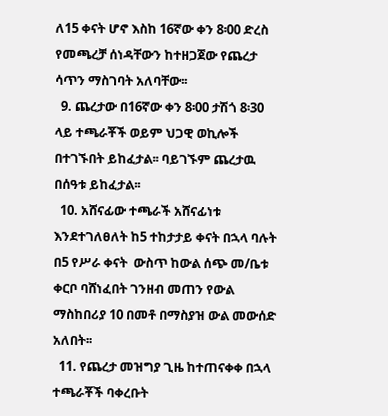ለ15 ቀናት ሆኖ እስከ 16ኛው ቀን 8፡00 ድረስ የመጫረቻ ሰነዳቸውን ከተዘጋጀው የጨረታ ሳጥን ማስገባት አለባቸው፡፡
  9. ጨረታው በ16ኛው ቀን 8፡00 ታሽጎ 8፡30 ላይ ተጫራቾች ወይም ህጋዊ ወኪሎች በተገኙበት ይከፈታል፡፡ ባይገኙም ጨረታዉ በሰዓቱ ይከፈታል፡፡
  10. አሸናፊው ተጫራች አሸናፊነቱ እንደተገለፀለት ከ5 ተከታታይ ቀናት በኋላ ባሉት በ5 የሥራ ቀናት  ውስጥ ከውል ሰጭ መ/ቤቱ ቀርቦ ባሸነፈበት ገንዘብ መጠን የውል ማስከበሪያ 10 በመቶ በማስያዝ ውል መውሰድ አለበት፡፡
  11. የጨረታ መዝግያ ጊዜ ከተጠናቀቀ በኋላ ተጫራቾች ባቀረቡት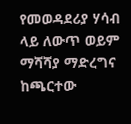የመወዳደሪያ ሃሳብ ላይ ለውጥ ወይም ማሻሻያ ማድረግና ከጫርተው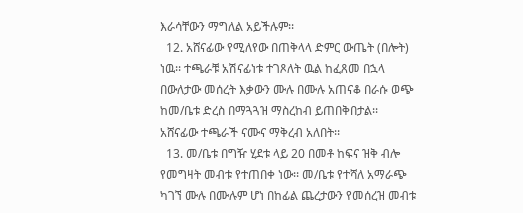እራሳቸውን ማግለል አይችሉም፡፡
  12. አሸናፊው የሚለየው በጠቅላላ ድምር ውጤት (በሎት) ነዉ፡፡ ተጫራቹ አሽናፊነቱ ተገጾለት ዉል ከፈጸመ በኋላ በውለታው መሰረት እቃውን ሙሉ በሙሉ አጠናቆ በራሱ ወጭ ከመ/ቤቱ ድረስ በማጓጓዝ ማስረከብ ይጠበቅበታል፡፡ አሸናፊው ተጫራች ናሙና ማቅረብ አለበት፡፡
  13. መ/ቤቱ በግዥ ሂደቱ ላይ 20 በመቶ ከፍና ዝቅ ብሎ የመግዛት መብቱ የተጠበቀ ነው፡፡ መ/ቤቱ የተሻለ አማራጭ ካገኘ ሙሉ በሙሉም ሆነ በከፊል ጨረታውን የመሰረዝ መብቱ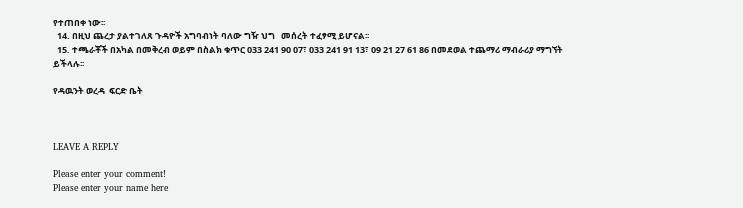የተጠበቀ ነው፡፡
  14. በዚህ ጨረታ ያልተገለጸ ጉዳዮች አግባብነት ባለው ግዥ ህግ   መሰረት ተፈፃሚ ይሆናል፡፡
  15. ተጫራቾች በአካል በመቅረብ ወይም በስልክ ቁጥር 033 241 90 07፣ 033 241 91 13፣ 09 21 27 61 86 በመደወል ተጨማሪ ማብራሪያ ማግኘት ይችላሉ፡፡

የዳዉንት ወረዳ  ፍርድ ቤት



LEAVE A REPLY

Please enter your comment!
Please enter your name here